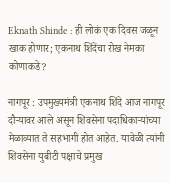Eknath Shinde : ही लोकं एक दिवस जळून खाक होणार; एकनाथ शिंदेंचा रोख नेमका कोणाकडे?

नागपूर : उपमुख्यमंत्री एकनाथ शिंदे आज नागपूर दौऱ्यावर आले असून शिवसेना पदाधिकाऱ्यांच्या मेळाव्यात ते सहभागी होत आहेत. यावेळी त्यांनी शिवसेना युबीटी पक्षाचे प्रमुख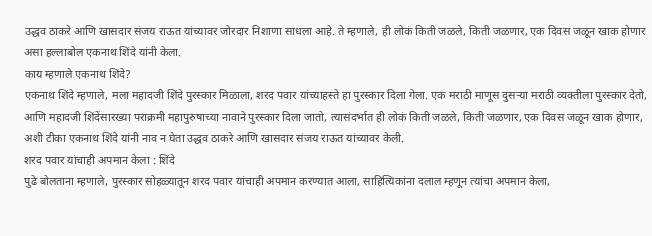उद्धव ठाकरे आणि खासदार संजय राऊत यांच्यावर जोरदार निशाणा साधला आहे. ते म्हणाले, ही लोकं किती जळले, किती जळणार, एक दिवस जळून खाक होणार असा हल्लाबोल एकनाथ शिंदे यांनी केला.
काय म्हणाले एकनाथ शिंदे?
एकनाथ शिंदे म्हणाले, मला महादजी शिंदे पुरस्कार मिळाला, शरद पवार यांच्याहस्ते हा पुरस्कार दिला गेला. एक मराठी माणूस दुसऱ्या मराठी व्यक्तीला पुरस्कार देतो, आणि महादजी शिंदेंसारख्या पराक्रमी महापुरुषाच्या नावाने पुरस्कार दिला जातो, त्यासंदर्भात ही लोकं किती जळले, किती जळणार, एक दिवस जळून खाक होणार, अशी टीका एकनाथ शिंदे यांनी नाव न घेता उद्धव ठाकरे आणि खासदार संजय राऊत यांच्यावर केली.
शरद पवार यांचाही अपमान केला : शिंदे
पुढे बोलताना म्हणाले, पुरस्कार सोहळ्यातून शरद पवार यांचाही अपमान करण्यात आला, साहित्यिकांना दलाल म्हणून त्यांचा अपमान केला,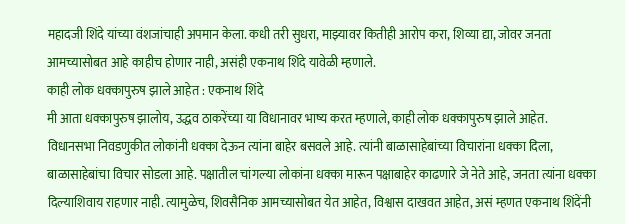महादजी शिंदे यांच्या वंशजांचाही अपमान केला. कधी तरी सुधरा, माझ्यावर कितीही आरोप करा, शिव्या द्या, जोवर जनता आमच्यासोबत आहे काहीच होणार नाही, असंही एकनाथ शिंदे यावेळी म्हणाले.
काही लोक धक्कापुरुष झाले आहेत : एकनाथ शिंदे
मी आता धक्कापुरुष झालोय, उद्धव ठाकरेंच्या या विधानावर भाष्य करत म्हणाले, काही लोक धक्कापुरुष झाले आहेत. विधानसभा निवडणुकीत लोकांनी धक्का देऊन त्यांना बाहेर बसवले आहे. त्यांनी बाळासाहेबांच्या विचारांना धक्का दिला, बाळासाहेबांचा विचार सोडला आहे. पक्षातील चांगल्या लोकांना धक्का मारून पक्षाबाहेर काढणारे जे नेते आहे, जनता त्यांना धक्का दिल्याशिवाय राहणार नाही. त्यामुळेच, शिवसैनिक आमच्यासोबत येत आहेत, विश्वास दाखवत आहेत, असं म्हणत एकनाथ शिंदेंनी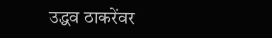उद्धव ठाकरेंवर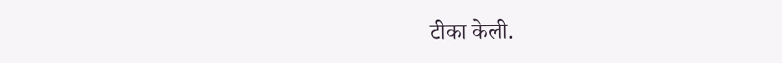टीका केली.